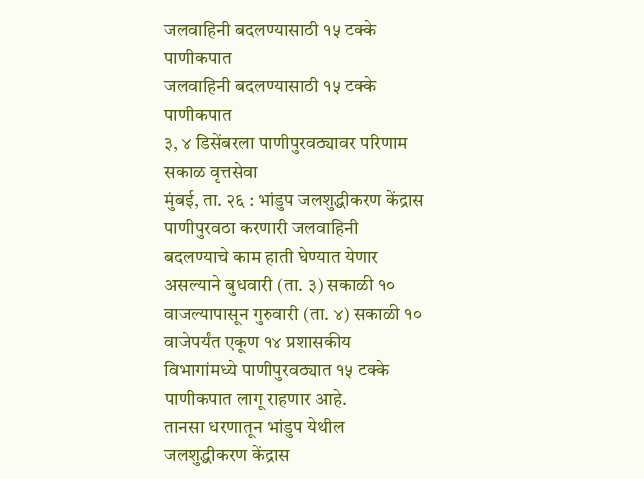जलवाहिनी बदलण्यासाठी १५ टक्के पाणीकपात
जलवाहिनी बदलण्यासाठी १५ टक्के पाणीकपात
३, ४ डिसेंबरला पाणीपुरवठ्यावर परिणाम
सकाळ वृत्तसेवा
मुंबई, ता. २६ : भांडुप जलशुद्धीकरण केंद्रास पाणीपुरवठा करणारी जलवाहिनी बदलण्याचे काम हाती घेण्यात येणार असल्याने बुधवारी (ता. ३) सकाळी १० वाजल्यापासून गुरुवारी (ता. ४) सकाळी १० वाजेपर्यंत एकूण १४ प्रशासकीय विभागांमध्ये पाणीपुरवठ्यात १५ टक्के पाणीकपात लागू राहणार आहे.
तानसा धरणातून भांडुप येथील जलशुद्धीकरण केंद्रास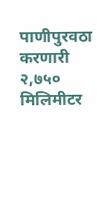पाणीपुरवठा करणारी २,७५० मिलिमीटर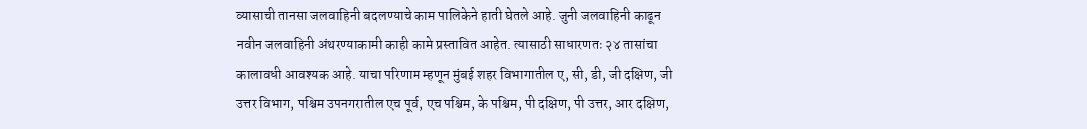व्यासाची तानसा जलवाहिनी बदलण्याचे काम पालिकेने हाती घेतले आहे. जुनी जलवाहिनी काढून नवीन जलवाहिनी अंथरण्याकामी काही कामे प्रस्तावित आहेत. त्यासाठी साधारणतः २४ तासांचा कालावधी आवश्यक आहे. याचा परिणाम म्हणून मुंबई शहर विभागातील ए, सी, डी, जी दक्षिण, जी उत्तर विभाग, पश्चिम उपनगरातील एच पूर्व, एच पश्चिम, के पश्चिम, पी दक्षिण, पी उत्तर, आर दक्षिण,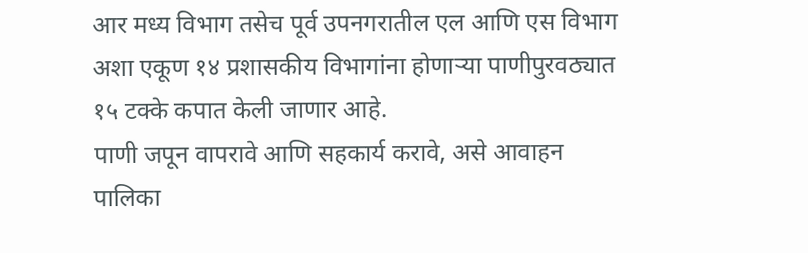आर मध्य विभाग तसेच पूर्व उपनगरातील एल आणि एस विभाग अशा एकूण १४ प्रशासकीय विभागांना होणाऱ्या पाणीपुरवठ्यात १५ टक्के कपात केली जाणार आहे.
पाणी जपून वापरावे आणि सहकार्य करावे, असे आवाहन पालिका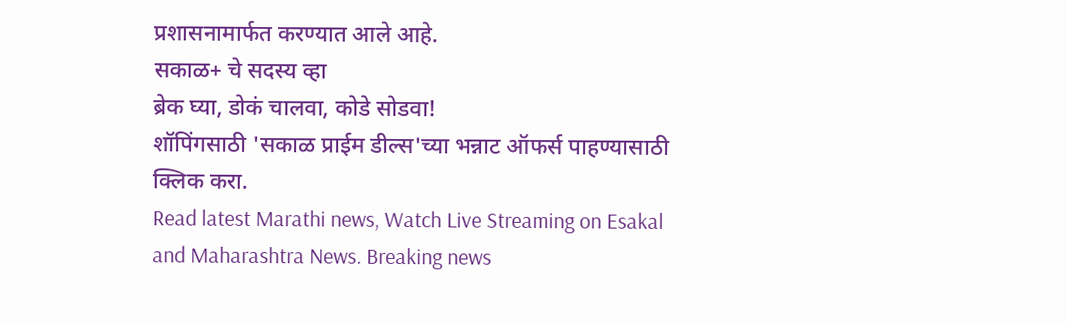प्रशासनामार्फत करण्यात आले आहे.
सकाळ+ चे सदस्य व्हा
ब्रेक घ्या, डोकं चालवा, कोडे सोडवा!
शॉपिंगसाठी 'सकाळ प्राईम डील्स'च्या भन्नाट ऑफर्स पाहण्यासाठी क्लिक करा.
Read latest Marathi news, Watch Live Streaming on Esakal and Maharashtra News. Breaking news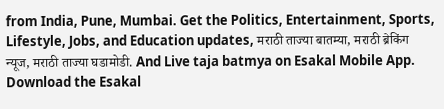from India, Pune, Mumbai. Get the Politics, Entertainment, Sports, Lifestyle, Jobs, and Education updates, मराठी ताज्या बातम्या, मराठी ब्रेकिंग न्यूज, मराठी ताज्या घडामोडी. And Live taja batmya on Esakal Mobile App. Download the Esakal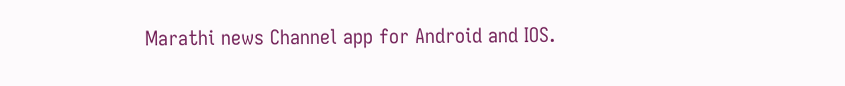Marathi news Channel app for Android and IOS.